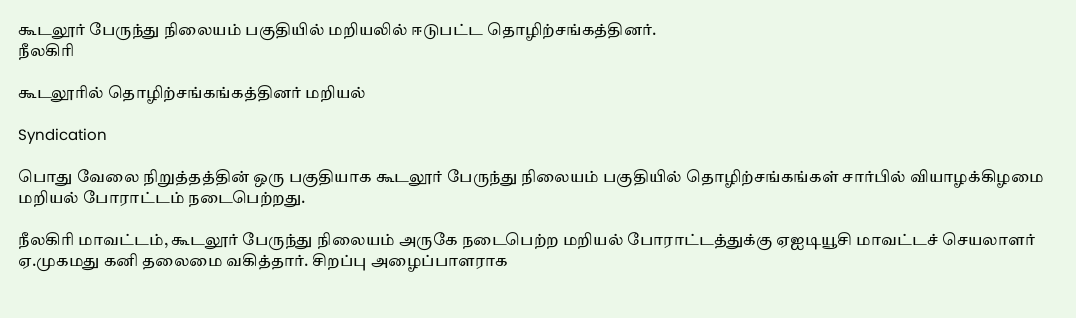கூடலூர் பேருந்து நிலையம் பகுதியில் மறியலில் ஈடுபட்ட தொழிற்சங்கத்தினர்.
நீலகிரி

கூடலூரில் தொழிற்சங்கங்கத்தினர் மறியல்

Syndication

பொது வேலை நிறுத்தத்தின் ஒரு பகுதியாக கூடலூர் பேருந்து நிலையம் பகுதியில் தொழிற்சங்கங்கள் சார்பில் வியாழக்கிழமை மறியல் போராட்டம் நடைபெற்றது.

நீலகிரி மாவட்டம், கூடலூர் பேருந்து நிலையம் அருகே நடைபெற்ற மறியல் போராட்டத்துக்கு ஏஐடியூசி மாவட்டச் செயலாளர் ஏ.முகமது கனி தலைமை வகித்தார். சிறப்பு அழைப்பாளராக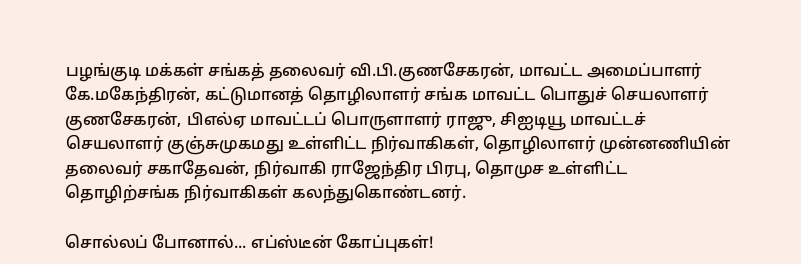பழங்குடி மக்கள் சங்கத் தலைவர் வி.பி.குணசேகரன், மாவட்ட அமைப்பாளர் கே.மகேந்திரன், கட்டுமானத் தொழிலாளர் சங்க மாவட்ட பொதுச் செயலாளர் குணசேகரன், பிஎல்ஏ மாவட்டப் பொருளாளர் ராஜு, சிஐடியூ மாவட்டச் செயலாளர் குஞ்சுமுகமது உள்ளிட்ட நிர்வாகிகள், தொழிலாளர் முன்னணியின் தலைவர் சகாதேவன், நிர்வாகி ராஜேந்திர பிரபு, தொமுச உள்ளிட்ட தொழிற்சங்க நிர்வாகிகள் கலந்துகொண்டனர்.

சொல்லப் போனால்... எப்ஸ்டீன் கோப்புகள்!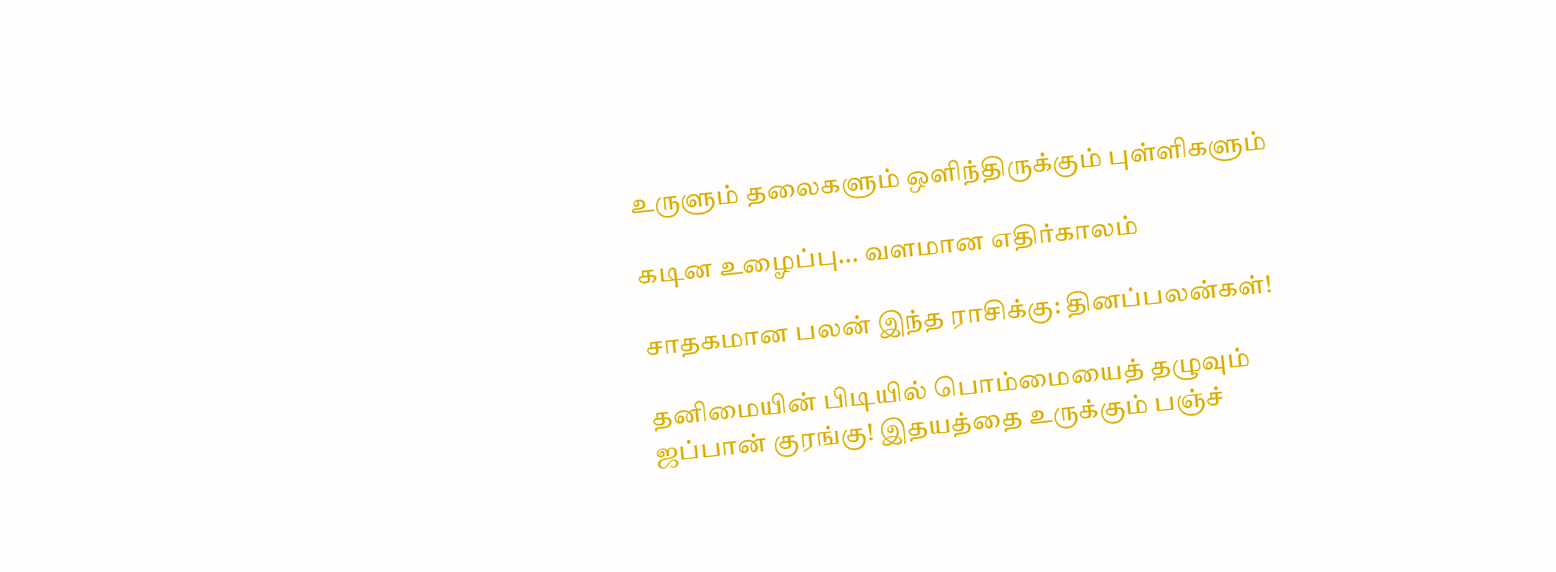உருளும் தலைகளும் ஒளிந்திருக்கும் புள்ளிகளும்

கடின உழைப்பு... வளமான எதிர்காலம்

சாதகமான பலன் இந்த ராசிக்கு: தினப்பலன்கள்!

தனிமையின் பிடியில் பொம்மையைத் தழுவும் ஜப்பான் குரங்கு! இதயத்தை உருக்கும் பஞ்ச்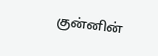குன்னின்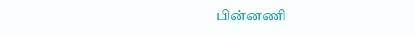பின்னணி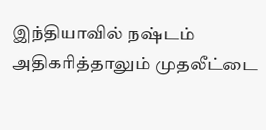இந்தியாவில் நஷ்டம் அதிகரித்தாலும் முதலீட்டை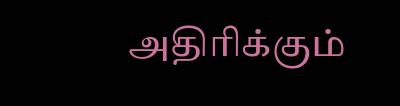அதிரிக்கும்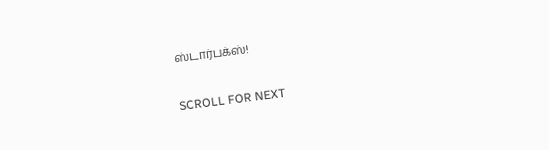ஸ்டார்பக்ஸ்!

SCROLL FOR NEXT